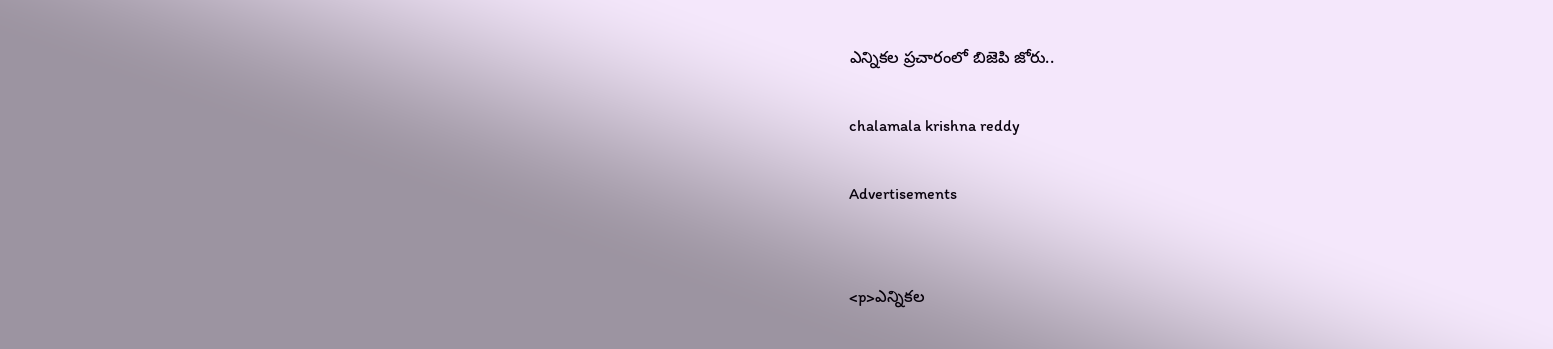ఎన్నికల ప్రచారంలో బిజెపి జోరు..

chalamala krishna reddy

Advertisements


<p>ఎన్నికల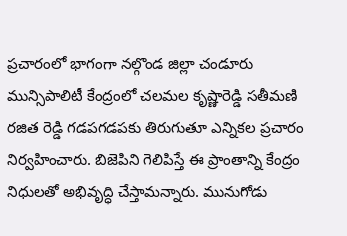ప్రచారంలో భాగంగా నల్గొండ జిల్లా చండూరు మున్సిపాలిటీ కేంద్రంలో చలమల కృష్ణారెడ్డి సతీమణి రజిత రెడ్డి గడపగడపకు తిరుగుతూ ఎన్నికల ప్రచారం నిర్వహించారు. బిజెపిని గెలిపిస్తే ఈ ప్రాంతాన్ని కేంద్రం నిధులతో అభివృద్ధి చేస్తామన్నారు. మునుగోడు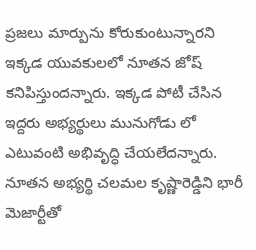ప్రజలు మార్పును కోరుకుంటున్నారని ఇక్కడ యువకులలో నూతన జోష్ కనిపిస్తుందన్నారు. ఇక్కడ పోటీ చేసిన ఇద్దరు అభ్యర్థులు మునుగోడు లో ఎటువంటి అభివృద్ధి చేయలేదన్నారు. నూతన అభ్యర్థి చలమల కృష్ణారెడ్డిని భారీ మెజార్టీతో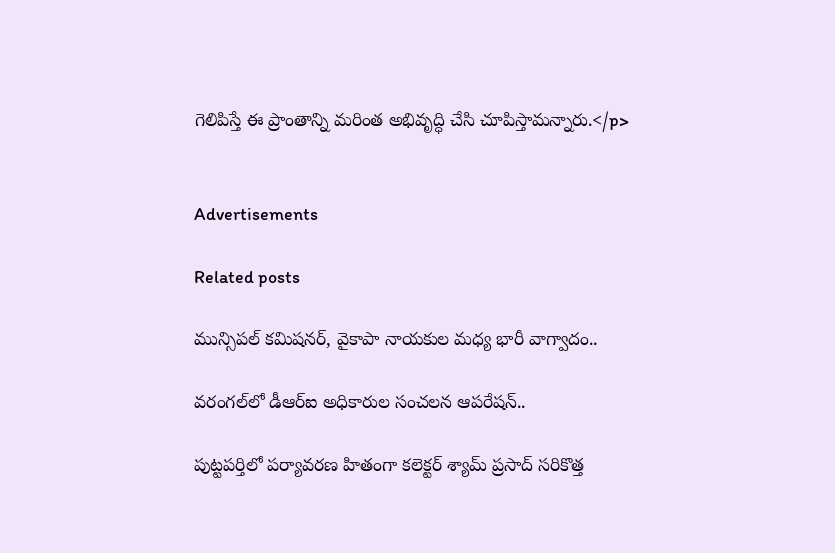గెలిపిస్తే ఈ ప్రాంతాన్ని మరింత అభివృద్ధి చేసి చూపిస్తామన్నారు.</p>


Advertisements

Related posts

మున్సిపల్ కమిషనర్, వైకాపా నాయకుల మధ్య భారీ వాగ్వాదం..

వరంగల్‌లో డీఆర్‌ఐ అధికారుల సంచలన ఆపరేషన్..

పుట్టపర్తిలో పర్యావరణ హితంగా కలెక్టర్ శ్యామ్ ప్రసాద్ సరికొత్త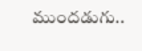ముందడుగు..